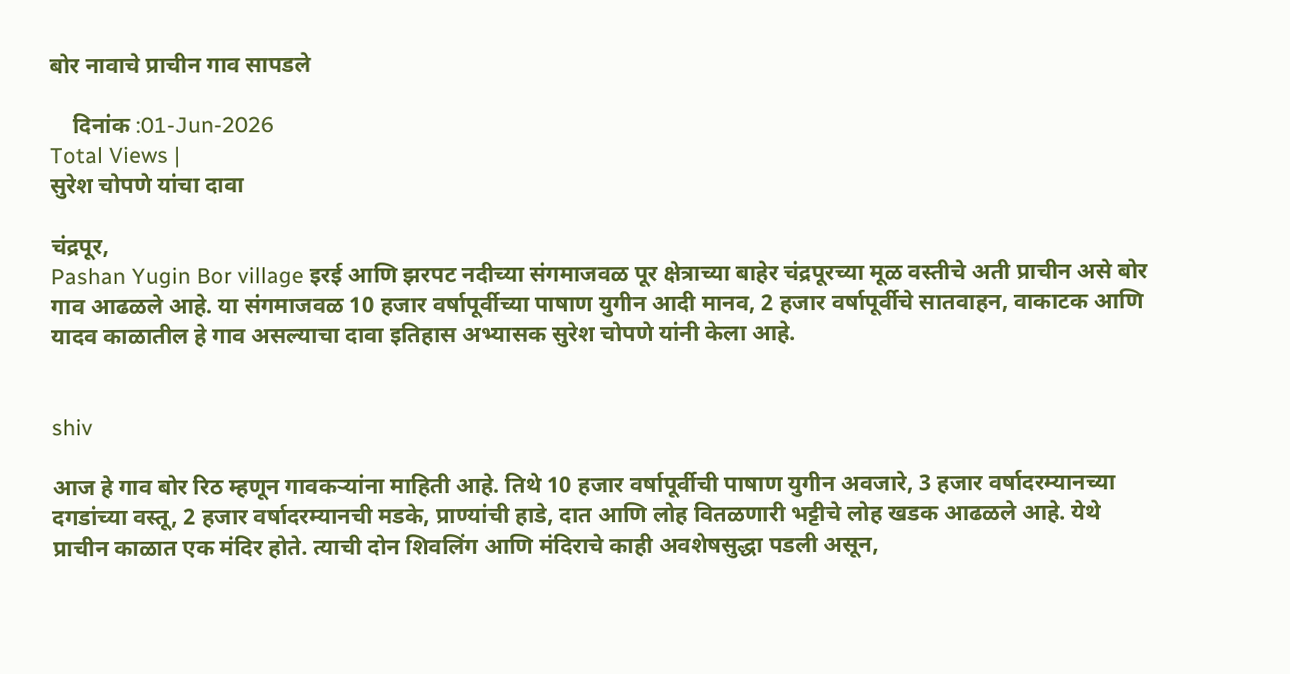बोर नावाचे प्राचीन गाव सापडले

    दिनांक :01-Jun-2026
Total Views |
सुरेश चोपणे यांचा दावा

चंद्रपूर,
Pashan Yugin Bor village इरई आणि झरपट नदीच्या संगमाजवळ पूर क्षेत्राच्या बाहेर चंद्रपूरच्या मूळ वस्तीचे अती प्राचीन असे बोर गाव आढळले आहे. या संगमाजवळ 10 हजार वर्षापूर्वीच्या पाषाण युगीन आदी मानव, 2 हजार वर्षापूर्वीचे सातवाहन, वाकाटक आणि यादव काळातील हे गाव असल्याचा दावा इतिहास अभ्यासक सुरेश चोपणे यांनी केला आहे.


shiv

आज हे गाव बोर रिठ म्हणून गावकर्‍यांना माहिती आहे. तिथे 10 हजार वर्षापूर्वीची पाषाण युगीन अवजारे, 3 हजार वर्षादरम्यानच्या दगडांच्या वस्तू, 2 हजार वर्षादरम्यानची मडके, प्राण्यांची हाडे, दात आणि लोह वितळणारी भट्टीचे लोह खडक आढळले आहे. येथे प्राचीन काळात एक मंदिर होते. त्याची दोन शिवलिंग आणि मंदिराचे काही अवशेषसुद्धा पडली असून,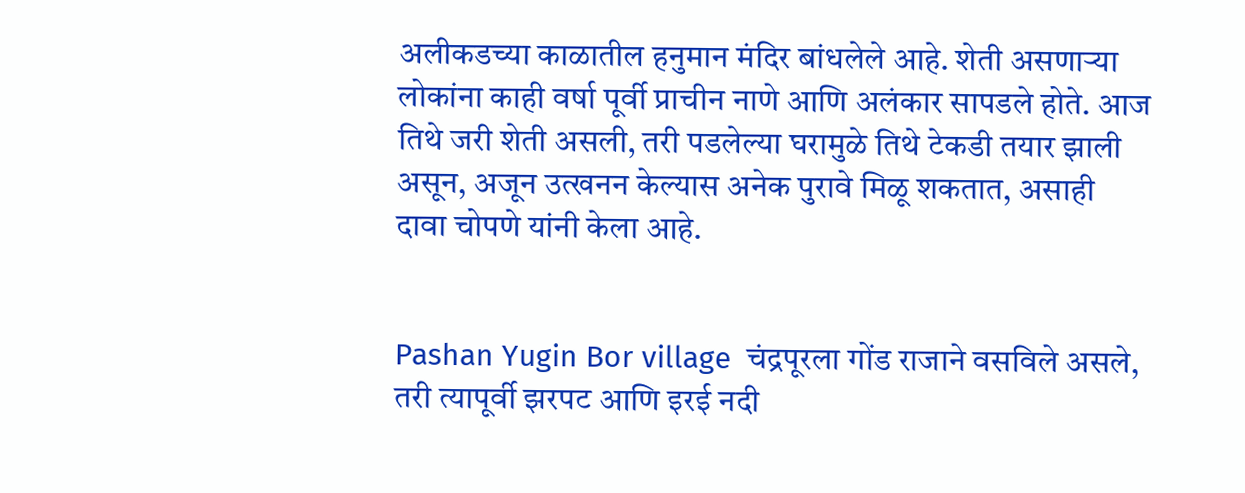अलीकडच्या काळातील हनुमान मंदिर बांधलेले आहे. शेती असणार्‍या लोकांना काही वर्षा पूर्वी प्राचीन नाणे आणि अलंकार सापडले होते. आज तिथे जरी शेती असली, तरी पडलेल्या घरामुळे तिथे टेकडी तयार झाली असून, अजून उत्खनन केल्यास अनेक पुरावे मिळू शकतात, असाही दावा चोपणे यांनी केला आहे.


Pashan Yugin Bor village  चंद्रपूरला गोंड राजाने वसविले असले, तरी त्यापूर्वी झरपट आणि इरई नदी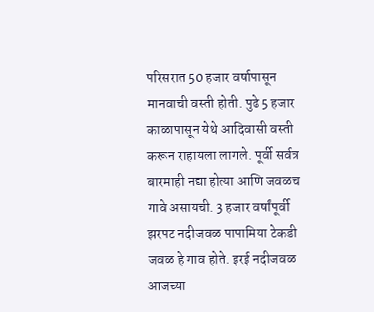परिसरात 50 हजार वर्षापासून मानवाची वस्ती होती. पुढे 5 हजार काळापासून येथे आदिवासी वस्ती करून राहायला लागले. पूर्वी सर्वत्र बारमाही नद्या होत्या आणि जवळच गावे असायची. 3 हजार वर्षांपूर्वी झरपट नदीजवळ पापामिया टेकडी जवळ हे गाव होते. इरई नदीजवळ आजच्या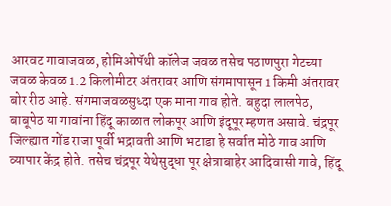आरवट गावाजवळ, होमिओपॅथी कॉलेज जवळ तसेच पठाणपुरा गेटच्या जवळ केवळ 1.2 किलोमीटर अंतरावर आणि संगमापासून 1 किमी अंतरावर बोर रीठ आहे. संगमाजवळसुध्दा एक माना गाव होते. बहुदा लालपेठ, बाबूपेठ या गावांना हिंदू काळात लोकपूर आणि इंदूपूर म्हणत असावे. चंद्रपूर जिल्ह्यात गोंड राजा पूर्वी भद्रावती आणि भटाडा हे सर्वात मोठे गाव आणि व्यापार केंद्र होते. तसेच चंद्रपूर येथेसुद्धा पूर क्षेत्राबाहेर आदिवासी गावे, हिंदू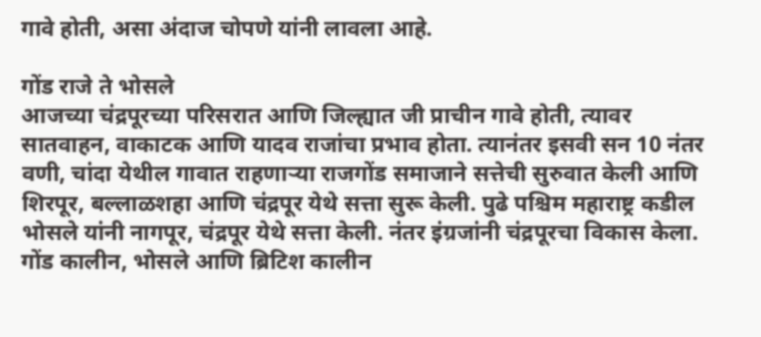गावे होती, असा अंदाज चोपणे यांनी लावला आहे.

गोंड राजे ते भोसले
आजच्या चंद्रपूरच्या परिसरात आणि जिल्ह्यात जी प्राचीन गावे होती, त्यावर सातवाहन, वाकाटक आणि यादव राजांचा प्रभाव होता. त्यानंतर इसवी सन 10 नंतर वणी, चांदा येथील गावात राहणार्‍या राजगोंड समाजाने सत्तेची सुरुवात केली आणि शिरपूर, बल्लाळशहा आणि चंद्रपूर येथे सत्ता सुरू केली. पुढे पश्चिम महाराष्ट्र कडील भोसले यांनी नागपूर, चंद्रपूर येथे सत्ता केली. नंतर इंग्रजांनी चंद्रपूरचा विकास केला. गोंड कालीन, भोसले आणि ब्रिटिश कालीन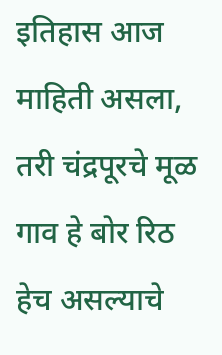इतिहास आज माहिती असला, तरी चंद्रपूरचे मूळ गाव हे बोर रिठ हेच असल्याचे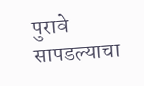पुरावे सापडल्याचा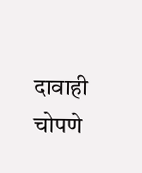दावाही चोपणे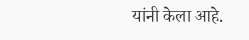यांनी केला आहे.